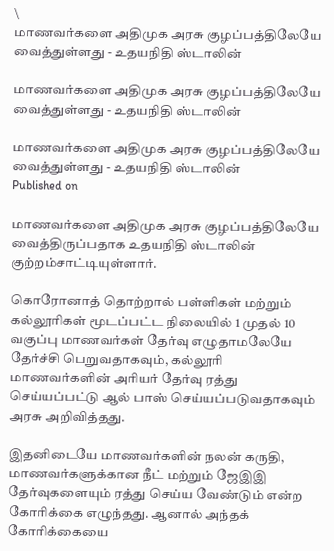\
மாணவர்களை அதிமுக அரசு குழப்பத்திலேயே வைத்துள்ளது - உதயநிதி ஸ்டாலின்

மாணவர்களை அதிமுக அரசு குழப்பத்திலேயே வைத்துள்ளது - உதயநிதி ஸ்டாலின்

மாணவர்களை அதிமுக அரசு குழப்பத்திலேயே வைத்துள்ளது - உதயநிதி ஸ்டாலின்
Published on

மாணவர்களை அதிமுக அரசு குழப்பத்திலேயே வைத்திருப்பதாக உதயநிதி ஸ்டாலின் குற்றம்சாட்டியுள்ளார்.

கொரோனாத் தொற்றால் பள்ளிகள் மற்றும் கல்லூரிகள் மூடப்பட்ட நிலையில் 1 முதல் 10 வகுப்பு மாணவர்கள் தேர்வு எழுதாமலேயே தேர்ச்சி பெறுவதாகவும், கல்லூரி மாணவர்களின் அரியர் தேர்வு ரத்து செய்யப்பட்டு ஆல் பாஸ் செய்யப்படுவதாகவும் அரசு அறிவித்தது.

இதனிடையே மாணவர்களின் நலன் கருதி, மாணவர்களுக்கான நீட் மற்றும் ஜேஇஇ தேர்வுகளையும் ரத்து செய்ய வேண்டும் என்ற கோரிக்கை எழுந்தது. ஆனால் அந்தக் கோரிக்கையை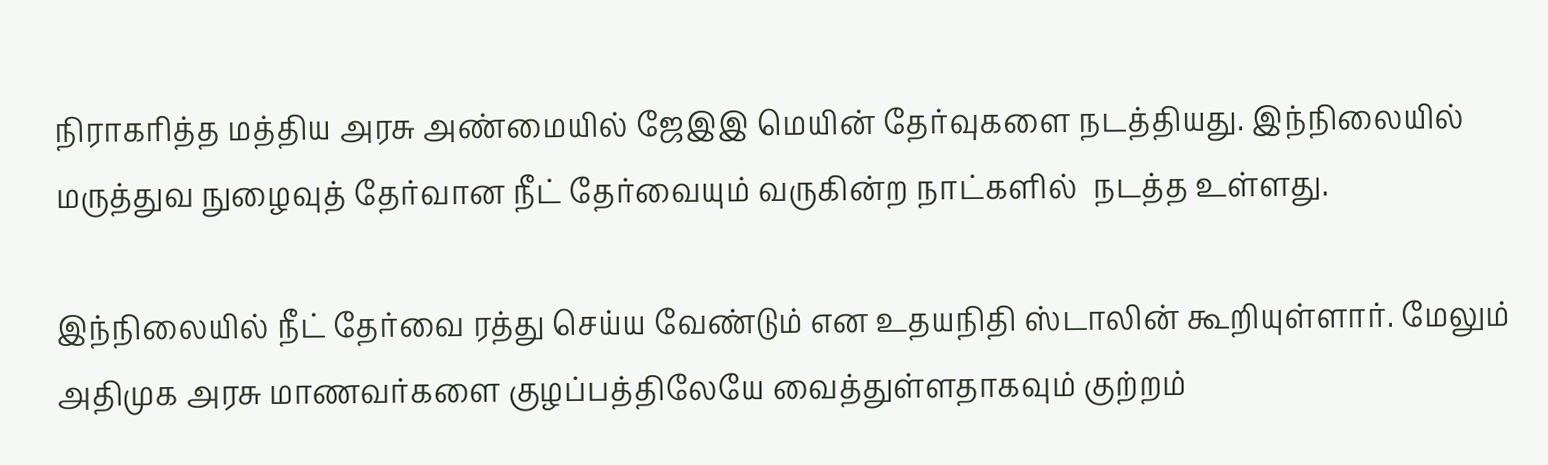நிராகரித்த மத்திய அரசு அண்மையில் ஜேஇஇ மெயின் தேர்வுகளை நடத்தியது. இந்நிலையில் மருத்துவ நுழைவுத் தேர்வான நீட் தேர்வையும் வருகின்ற நாட்களில்  நடத்த உள்ளது.

இந்நிலையில் நீட் தேர்வை ரத்து செய்ய வேண்டும் என உதயநிதி ஸ்டாலின் கூறியுள்ளார். மேலும் அதிமுக அரசு மாணவர்களை குழப்பத்திலேயே வைத்துள்ளதாகவும் குற்றம்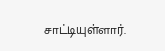சாட்டியுள்ளார்.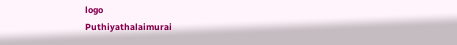logo
Puthiyathalaimurai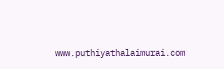www.puthiyathalaimurai.com